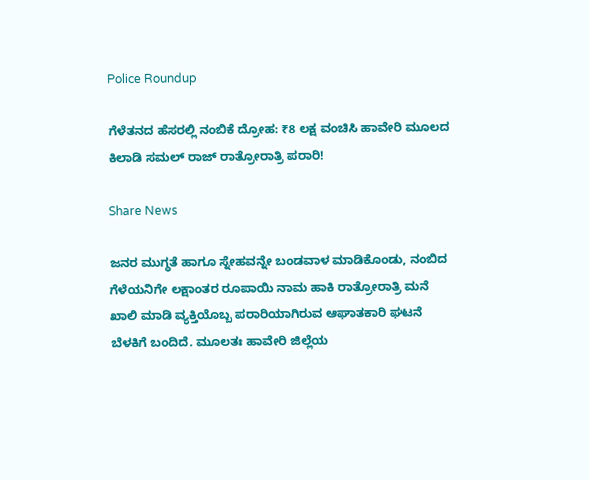Police Roundup

ಗೆಳೆತನದ ಹೆಸರಲ್ಲಿ ನಂಬಿಕೆ ದ್ರೋಹ: ₹8 ಲಕ್ಷ ವಂಚಿಸಿ ಹಾವೇರಿ ಮೂಲದ ಕಿಲಾಡಿ ಸಮಲ್ ರಾಜ್ ರಾತ್ರೋರಾತ್ರಿ ಪರಾರಿ!

Share News

ಜನರ ಮುಗ್ಧತೆ ಹಾಗೂ ಸ್ನೇಹವನ್ನೇ ಬಂಡವಾಳ ಮಾಡಿಕೊಂಡು, ನಂಬಿದ ಗೆಳೆಯನಿಗೇ ಲಕ್ಷಾಂತರ ರೂಪಾಯಿ ನಾಮ ಹಾಕಿ ರಾತ್ರೋರಾತ್ರಿ ಮನೆ ಖಾಲಿ ಮಾಡಿ ವ್ಯಕ್ತಿಯೊಬ್ಬ ಪರಾರಿಯಾಗಿರುವ ಆಘಾತಕಾರಿ ಘಟನೆ ಬೆಳಕಿಗೆ ಬಂದಿದೆ. ಮೂಲತಃ ಹಾವೇರಿ ಜಿಲ್ಲೆಯ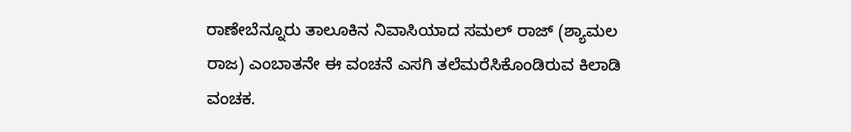ರಾಣೇಬೆನ್ನೂರು ತಾಲೂಕಿನ ನಿವಾಸಿಯಾದ ಸಮಲ್ ರಾಜ್ (ಶ್ಯಾಮಲ ರಾಜ) ಎಂಬಾತನೇ ಈ ವಂಚನೆ ಎಸಗಿ ತಲೆಮರೆಸಿಕೊಂಡಿರುವ ಕಿಲಾಡಿ ವಂಚಕ.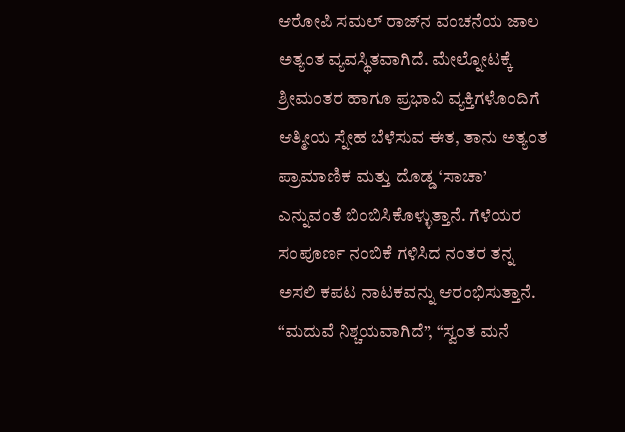ಆರೋಪಿ ಸಮಲ್ ರಾಜ್‌ನ ವಂಚನೆಯ ಜಾಲ ಅತ್ಯಂತ ವ್ಯವಸ್ಥಿತವಾಗಿದೆ. ಮೇಲ್ನೋಟಕ್ಕೆ ಶ್ರೀಮಂತರ ಹಾಗೂ ಪ್ರಭಾವಿ ವ್ಯಕ್ತಿಗಳೊಂದಿಗೆ ಆತ್ಮೀಯ ಸ್ನೇಹ ಬೆಳೆಸುವ ಈತ, ತಾನು ಅತ್ಯಂತ ಪ್ರಾಮಾಣಿಕ ಮತ್ತು ದೊಡ್ಡ ‘ಸಾಚಾ’ ಎನ್ನುವಂತೆ ಬಿಂಬಿಸಿಕೊಳ್ಳುತ್ತಾನೆ. ಗೆಳೆಯರ ಸಂಪೂರ್ಣ ನಂಬಿಕೆ ಗಳಿಸಿದ ನಂತರ ತನ್ನ ಅಸಲಿ ಕಪಟ ನಾಟಕವನ್ನು ಆರಂಭಿಸುತ್ತಾನೆ. “ಮದುವೆ ನಿಶ್ಚಯವಾಗಿದೆ”, “ಸ್ವಂತ ಮನೆ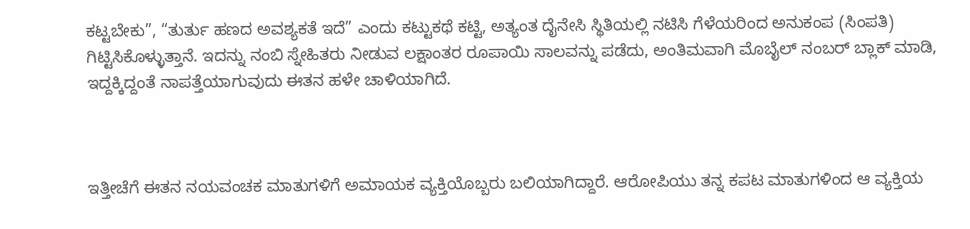ಕಟ್ಟಬೇಕು”, “ತುರ್ತು ಹಣದ ಅವಶ್ಯಕತೆ ಇದೆ” ಎಂದು ಕಟ್ಟುಕಥೆ ಕಟ್ಟಿ, ಅತ್ಯಂತ ದೈನೇಸಿ ಸ್ಥಿತಿಯಲ್ಲಿ ನಟಿಸಿ ಗೆಳೆಯರಿಂದ ಅನುಕಂಪ (ಸಿಂಪತಿ) ಗಿಟ್ಟಿಸಿಕೊಳ್ಳುತ್ತಾನೆ. ಇದನ್ನು ನಂಬಿ ಸ್ನೇಹಿತರು ನೀಡುವ ಲಕ್ಷಾಂತರ ರೂಪಾಯಿ ಸಾಲವನ್ನು ಪಡೆದು, ಅಂತಿಮವಾಗಿ ಮೊಬೈಲ್ ನಂಬರ್ ಬ್ಲಾಕ್ ಮಾಡಿ, ಇದ್ದಕ್ಕಿದ್ದಂತೆ ನಾಪತ್ತೆಯಾಗುವುದು ಈತನ ಹಳೇ ಚಾಳಿಯಾಗಿದೆ.



ಇತ್ತೀಚೆಗೆ ಈತನ ನಯವಂಚಕ ಮಾತುಗಳಿಗೆ ಅಮಾಯಕ ವ್ಯಕ್ತಿಯೊಬ್ಬರು ಬಲಿಯಾಗಿದ್ದಾರೆ. ಆರೋಪಿಯು ತನ್ನ ಕಪಟ ಮಾತುಗಳಿಂದ ಆ ವ್ಯಕ್ತಿಯ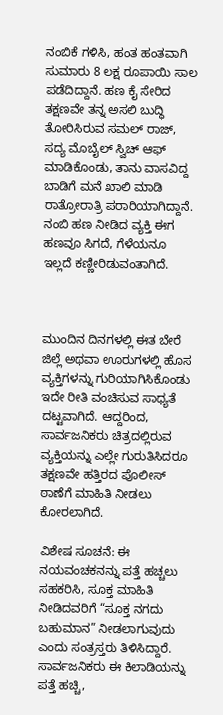ನಂಬಿಕೆ ಗಳಿಸಿ, ಹಂತ ಹಂತವಾಗಿ ಸುಮಾರು 8 ಲಕ್ಷ ರೂಪಾಯಿ ಸಾಲ ಪಡೆದಿದ್ದಾನೆ. ಹಣ ಕೈ ಸೇರಿದ ತಕ್ಷಣವೇ ತನ್ನ ಅಸಲಿ ಬುದ್ಧಿ ತೋರಿಸಿರುವ ಸಮಲ್ ರಾಜ್, ಸದ್ಯ ಮೊಬೈಲ್ ಸ್ವಿಚ್ ಆಫ್ ಮಾಡಿಕೊಂಡು, ತಾನು ವಾಸವಿದ್ದ ಬಾಡಿಗೆ ಮನೆ ಖಾಲಿ ಮಾಡಿ ರಾತ್ರೋರಾತ್ರಿ ಪರಾರಿಯಾಗಿದ್ದಾನೆ. ನಂಬಿ ಹಣ ನೀಡಿದ ವ್ಯಕ್ತಿ ಈಗ ಹಣವೂ ಸಿಗದೆ, ಗೆಳೆಯನೂ ಇಲ್ಲದೆ ಕಣ್ಣೀರಿಡುವಂತಾಗಿದೆ.



ಮುಂದಿನ ದಿನಗಳಲ್ಲಿ ಈತ ಬೇರೆ ಜಿಲ್ಲೆ ಅಥವಾ ಊರುಗಳಲ್ಲಿ ಹೊಸ ವ್ಯಕ್ತಿಗಳನ್ನು ಗುರಿಯಾಗಿಸಿಕೊಂಡು ಇದೇ ರೀತಿ ವಂಚಿಸುವ ಸಾಧ್ಯತೆ ದಟ್ಟವಾಗಿದೆ. ಆದ್ದರಿಂದ, ಸಾರ್ವಜನಿಕರು ಚಿತ್ರದಲ್ಲಿರುವ ವ್ಯಕ್ತಿಯನ್ನು ಎಲ್ಲೇ ಗುರುತಿಸಿದರೂ ತಕ್ಷಣವೇ ಹತ್ತಿರದ ಪೊಲೀಸ್ ಠಾಣೆಗೆ ಮಾಹಿತಿ ನೀಡಲು ಕೋರಲಾಗಿದೆ.

ವಿಶೇಷ ಸೂಚನೆ: ಈ ನಯವಂಚಕನನ್ನು ಪತ್ತೆ ಹಚ್ಚಲು ಸಹಕರಿಸಿ, ಸೂಕ್ತ ಮಾಹಿತಿ ನೀಡಿದವರಿಗೆ “ಸೂಕ್ತ ನಗದು ಬಹುಮಾನ” ನೀಡಲಾಗುವುದು ಎಂದು ಸಂತ್ರಸ್ತರು ತಿಳಿಸಿದ್ದಾರೆ. ಸಾರ್ವಜನಿಕರು ಈ ಕಿಲಾಡಿಯನ್ನು ಪತ್ತೆ ಹಚ್ಚಿ,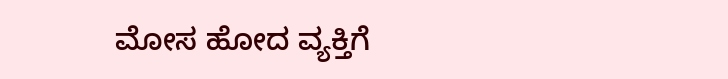ಮೋಸ ಹೋದ ವ್ಯಕ್ತಿಗೆ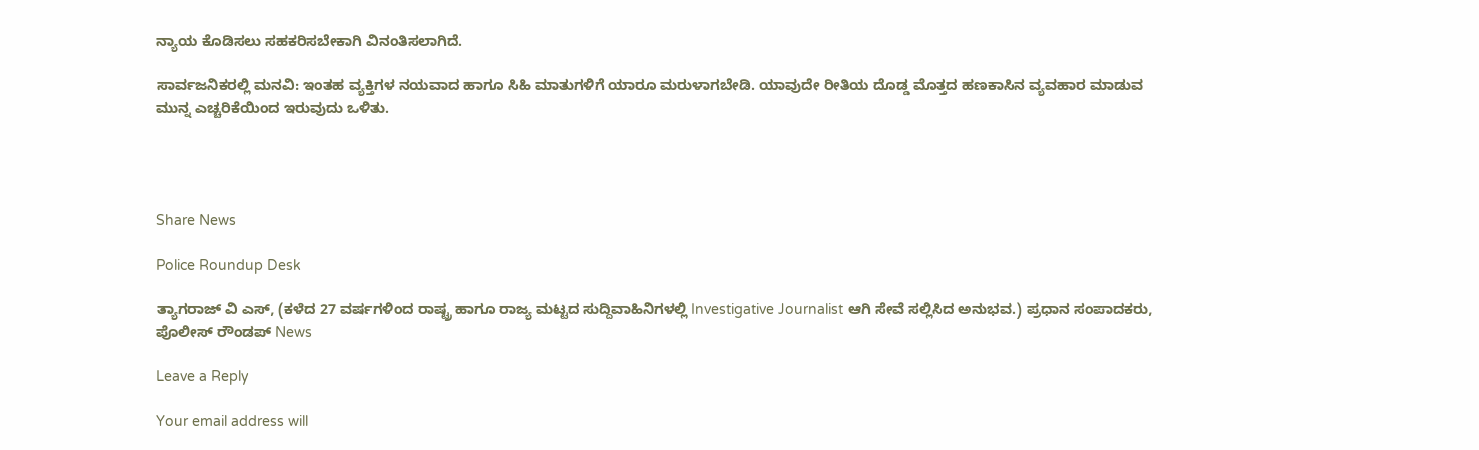ನ್ಯಾಯ ಕೊಡಿಸಲು ಸಹಕರಿಸಬೇಕಾಗಿ ವಿನಂತಿಸಲಾಗಿದೆ.

ಸಾರ್ವಜನಿಕರಲ್ಲಿ ಮನವಿ: ಇಂತಹ ವ್ಯಕ್ತಿಗಳ ನಯವಾದ ಹಾಗೂ ಸಿಹಿ ಮಾತುಗಳಿಗೆ ಯಾರೂ ಮರುಳಾಗಬೇಡಿ. ಯಾವುದೇ ರೀತಿಯ ದೊಡ್ಡ ಮೊತ್ತದ ಹಣಕಾಸಿನ ವ್ಯವಹಾರ ಮಾಡುವ ಮುನ್ನ ಎಚ್ಚರಿಕೆಯಿಂದ ಇರುವುದು ಒಳಿತು.




Share News

Police Roundup Desk

ತ್ಯಾಗರಾಜ್ ವಿ ಎಸ್, (ಕಳೆದ 27 ವರ್ಷಗಳಿಂದ ರಾಷ್ಟ್ರ ಹಾಗೂ ರಾಜ್ಯ ಮಟ್ಟದ ಸುದ್ದಿವಾಹಿನಿಗಳಲ್ಲಿ Investigative Journalist ಆಗಿ ಸೇವೆ ಸಲ್ಲಿಸಿದ ಅನುಭವ.) ಪ್ರಧಾನ ಸಂಪಾದಕರು, ಪೊಲೀಸ್ ರೌಂಡಪ್ News

Leave a Reply

Your email address will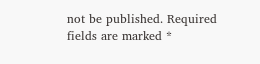not be published. Required fields are marked *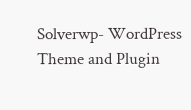Solverwp- WordPress Theme and Plugin